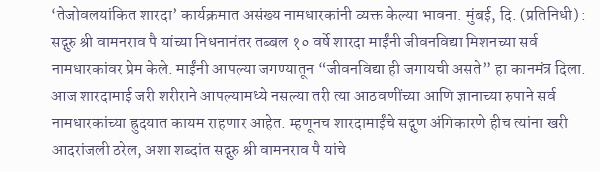‘तेजोवलयांकित शारदा’ कार्यक्रमात असंख्य नामधारकांनी व्यक्त केल्या भावना. मुंबई, दि. (प्रतिनिधी) : सद्गुरु श्री वामनराव पै यांच्या निधनानंतर तब्बल १० वर्षे शारदा माईंनी जीवनविद्या मिशनच्या सर्व नामधारकांवर प्रेम केले. माईंनी आपल्या जगण्यातून “जीवनविद्या ही जगायची असते” हा कानमंत्र दिला. आज शारदामाई जरी शरीराने आपल्यामध्ये नसल्या तरी त्या आठवणींच्या आणि ज्ञानाच्या रुपाने सर्व नामधारकांच्या ह्रुदयात कायम राहणार आहेत. म्हणूनच शारदामाईंचे सद्गुण अंगिकारणे हीच त्यांना खरी आदरांजली ठरेल, अशा शब्दांत सद्गुरु श्री वामनराव पै यांचे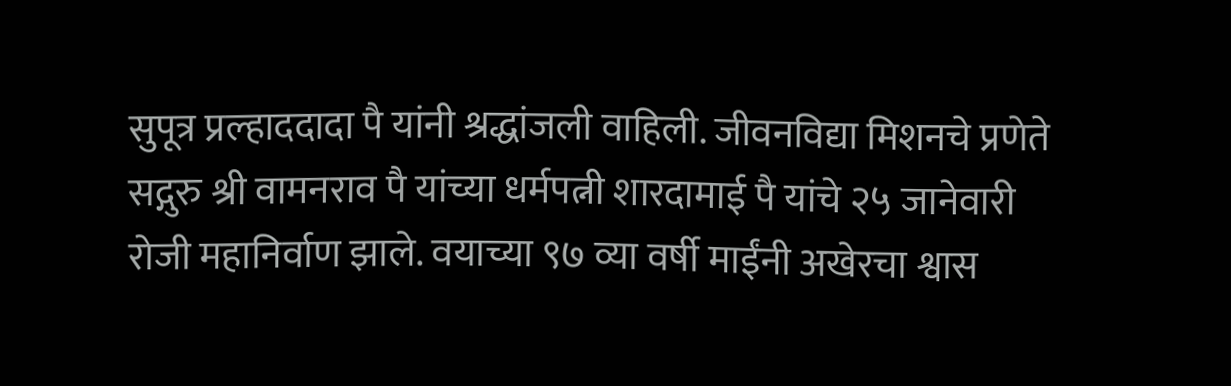सुपूत्र प्रल्हाददादा पै यांनी श्रद्धांजली वाहिली. जीवनविद्या मिशनचे प्रणेते सद्गुरु श्री वामनराव पै यांच्या धर्मपत्नी शारदामाई पै यांचे २५ जानेवारी रोजी महानिर्वाण झाले. वयाच्या ९७ व्या वर्षी माईंनी अखेरचा श्वास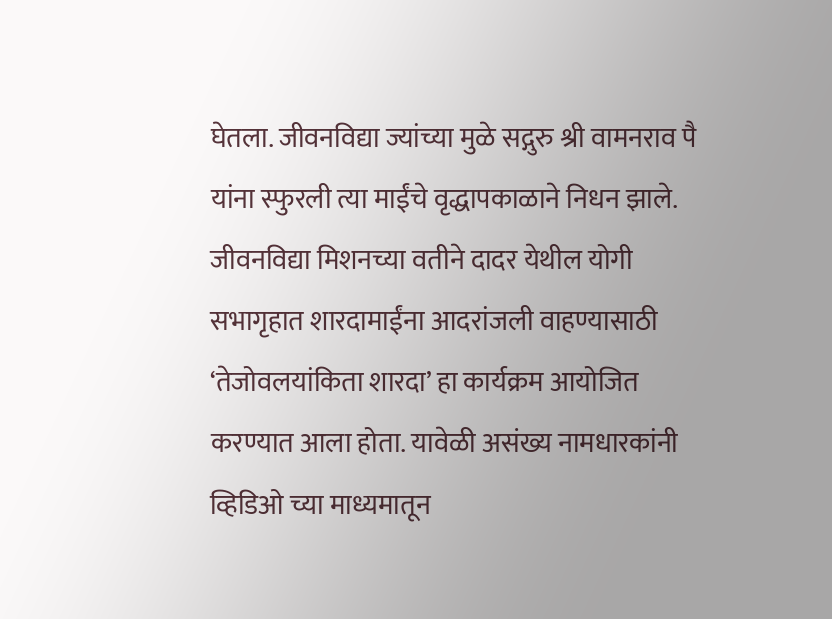घेतला. जीवनविद्या ज्यांच्या मुळे सद्गुरु श्री वामनराव पै यांना स्फुरली त्या माईंचे वृद्धापकाळाने निधन झाले. जीवनविद्या मिशनच्या वतीने दादर येथील योगी सभागृहात शारदामाईंना आदरांजली वाहण्यासाठी ‘तेजोवलयांकिता शारदा’ हा कार्यक्रम आयोजित करण्यात आला होता. यावेळी असंख्य नामधारकांनी व्हिडिओ च्या माध्यमातून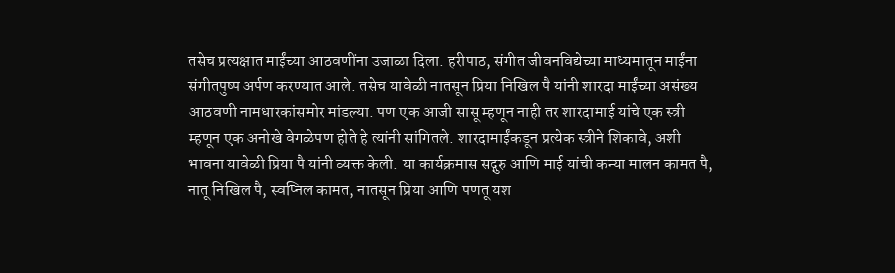तसेच प्रत्यक्षात माईंच्या आठवणींना उजाळा दिला. हरीपाठ, संगीत जीवनविद्येच्या माध्यमातून माईंना संगीतपुष्प अर्पण करण्यात आले. तसेच यावेळी नातसून प्रिया निखिल पै यांनी शारदा माईंच्या असंख्य आठवणी नामधारकांसमोर मांडल्या. पण एक आजी सासू म्हणून नाही तर शारदामाई यांचे एक स्त्री म्हणून एक अनोखे वेगळेपण होते हे त्यांनी सांगितले. शारदामाईंकडून प्रत्येक स्त्रीने शिकावे, अशी भावना यावेळी प्रिया पै यांनी व्यक्त केली. या कार्यक्रमास सद्गुरु आणि माई यांची कन्या मालन कामत पै, नातू निखिल पै, स्वप्निल कामत, नातसून प्रिया आणि पणतू यश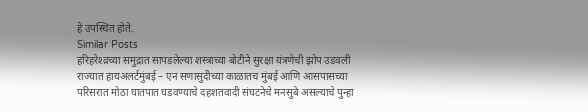हे उपस्थित होते.
Similar Posts
हरिहरेश्व्रच्या समुद्रात सापडलेल्या शस्त्राच्या बोटीने सुरक्षा यंत्रणेची झोप उडवली
राज्यात हायअलर्टमुंबई – एन सणासुदीच्या काळातच मुंबई आणि आसपासच्या परिसरात मोठा घातपात घडवण्याचे दहशतवादी संघटनेचे मनसुबे असल्याचे पुन्हा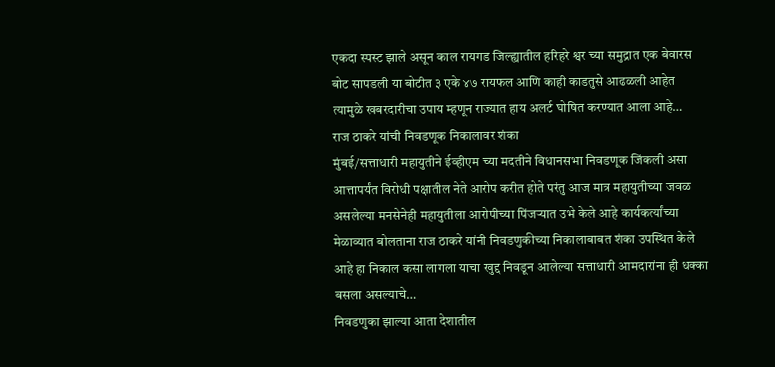एकदा स्पस्ट झाले असून काल रायगड जिल्ह्यातील हरिहरे श्वर च्या समुद्रात एक बेवारस बोट सापडली या बोटीत ३ एके ४७ रायफल आणि काही काडतुसे आढळली आहेत त्यामुळे खबरदारीचा उपाय म्हणून राज्यात हाय अलर्ट घोषित करण्यात आला आहे…
राज ठाकरे यांची निवडणूक निकालावर शंका
मुंबई/सत्ताधारी महायुतीने ईव्हीएम च्या मदतीने विधानसभा निवडणूक जिंकली असा आत्तापर्यंत विरोधी पक्षातील नेते आरोप करीत होते परंतु आज मात्र महायुतीच्या जवळ असलेल्या मनसेनेही महायुतीला आरोपीच्या पिंजऱ्यात उभे केले आहे कार्यकर्त्यांच्या मेळाव्यात बोलताना राज ठाकरे यांनी निवडणुकीच्या निकालाबाबत शंका उपस्थित केले आहे हा निकाल कसा लागला याचा खुद्द निवडून आलेल्या सत्ताधारी आमदारांना ही धक्का बसला असल्याचे…
निवडणुका झाल्या आता देशातील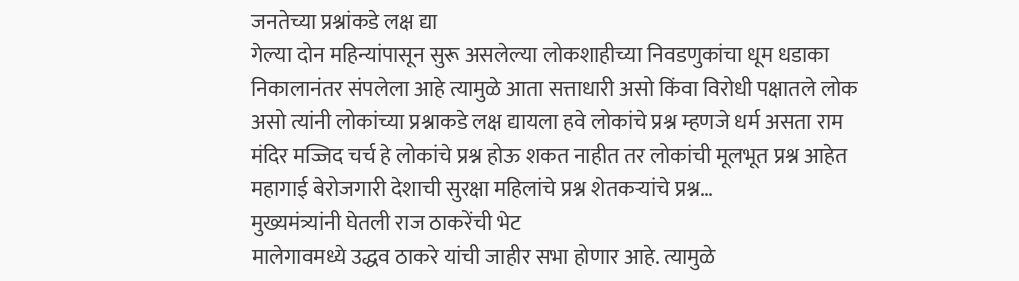जनतेच्या प्रश्नांकडे लक्ष द्या
गेल्या दोन महिन्यांपासून सुरू असलेल्या लोकशाहीच्या निवडणुकांचा धूम धडाका निकालानंतर संपलेला आहे त्यामुळे आता सत्ताधारी असो किंवा विरोधी पक्षातले लोक असो त्यांनी लोकांच्या प्रश्नाकडे लक्ष द्यायला हवे लोकांचे प्रश्न म्हणजे धर्म असता राम मंदिर मज्जिद चर्च हे लोकांचे प्रश्न होऊ शकत नाहीत तर लोकांची मूलभूत प्रश्न आहेत महागाई बेरोजगारी देशाची सुरक्षा महिलांचे प्रश्न शेतकऱ्यांचे प्रश्न…
मुख्यमंत्र्यांनी घेतली राज ठाकरेंची भेट
मालेगावमध्ये उद्धव ठाकरे यांची जाहीर सभा होणार आहे. त्यामुळे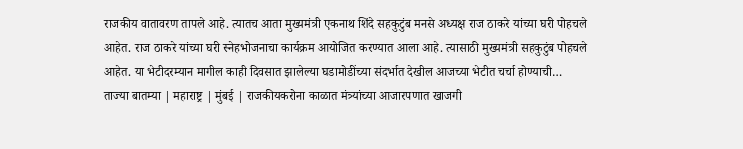राजकीय वातावरण तापले आहे. त्यातच आता मुख्यमंत्री एकनाथ शिंदे सहकुटुंब मनसे अध्यक्ष राज ठाकरे यांच्या घरी पोहचले आहेत. राज ठाकरे यांच्या घरी स्नेहभोजनाचा कार्यक्रम आयोजित करण्यात आला आहे. त्यासाठी मुख्यमंत्री सहकुटुंब पोहचले आहेत. या भेटीदरम्यान मागील काही दिवसात झालेल्या घडामोडींच्या संदर्भात देखील आजच्या भेटीत चर्चा होण्याची…
ताज्या बातम्या | महाराष्ट्र | मुंबई | राजकीयकरोना काळात मंत्र्यांच्या आजारपणात खाजगी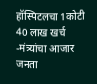हॉस्पिटलचा 1कोटी 40 लाख खर्च -मंत्र्यांचा आजार जनता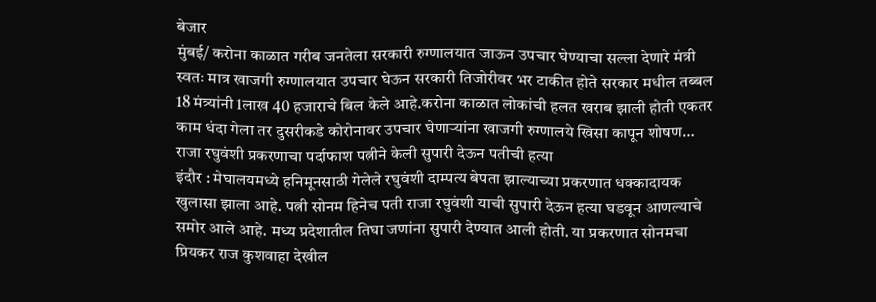बेजार
मुंबई/ करोना काळात गरीब जनतेला सरकारी रुग्णालयात जाऊन उपचार घेण्याचा सल्ला देणारे मंत्री स्वतः मात्र खाजगी रुग्णालयात उपचार घेऊन सरकारी तिजोरीवर भर टाकीत होते सरकार मधील तब्बल 18 मंत्र्यांनी 1लाख 40 हजाराचे बिल केले आहे.करोना काळात लोकांची हलत खराब झाली होती एकतर काम धंदा गेला तर दुसरीकडे कोरोनावर उपचार घेणाऱ्यांना खाजगी रुग्णालये खिसा कापून शोषण…
राजा रघुवंशी प्रकरणाचा पर्दाफाश पत्नीने केली सुपारी देऊन पतीची हत्या
इंदौर : मेघालयमध्ये हनिमूनसाठी गेलेले रघुवंशी दाम्पत्य बेपता झाल्याच्या प्रकरणात धक्कादायक खुलासा झाला आहे. पत्नी सोनम हिनेच पती राजा रघुवंशी याची सुपारी देऊन हत्या घडवून आणल्याचे समोर आले आहे. मध्य प्रदेशातील तिघा जणांना सुपारी देण्यात आली होती. या प्रकरणात सोनमचा प्रियकर राज कुशवाहा देखील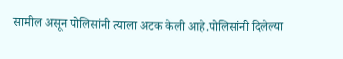सामील असून पोलिसांनी त्याला अटक केली आहे.पोलिसांनी दिलेल्या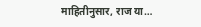माहितीनुसार, राज या…